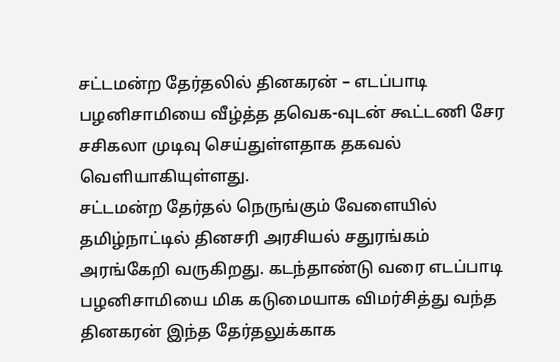சட்டமன்ற தேர்தலில் தினகரன் – எடப்பாடி பழனிசாமியை வீழ்த்த தவெக-வுடன் கூட்டணி சேர சசிகலா முடிவு செய்துள்ளதாக தகவல் வெளியாகியுள்ளது.
சட்டமன்ற தேர்தல் நெருங்கும் வேளையில் தமிழ்நாட்டில் தினசரி அரசியல் சதுரங்கம் அரங்கேறி வருகிறது. கடந்தாண்டு வரை எடப்பாடி பழனிசாமியை மிக கடுமையாக விமர்சித்து வந்த தினகரன் இந்த தேர்தலுக்காக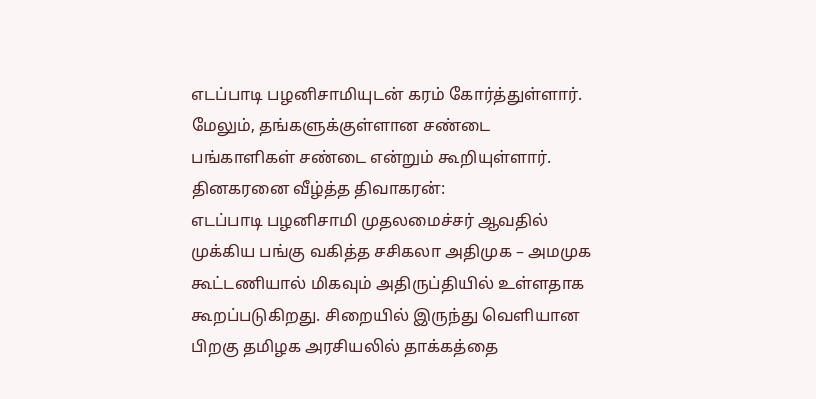எடப்பாடி பழனிசாமியுடன் கரம் கோர்த்துள்ளார். மேலும், தங்களுக்குள்ளான சண்டை பங்காளிகள் சண்டை என்றும் கூறியுள்ளார்.
தினகரனை வீழ்த்த திவாகரன்:
எடப்பாடி பழனிசாமி முதலமைச்சர் ஆவதில் முக்கிய பங்கு வகித்த சசிகலா அதிமுக – அமமுக கூட்டணியால் மிகவும் அதிருப்தியில் உள்ளதாக கூறப்படுகிறது. சிறையில் இருந்து வெளியான பிறகு தமிழக அரசியலில் தாக்கத்தை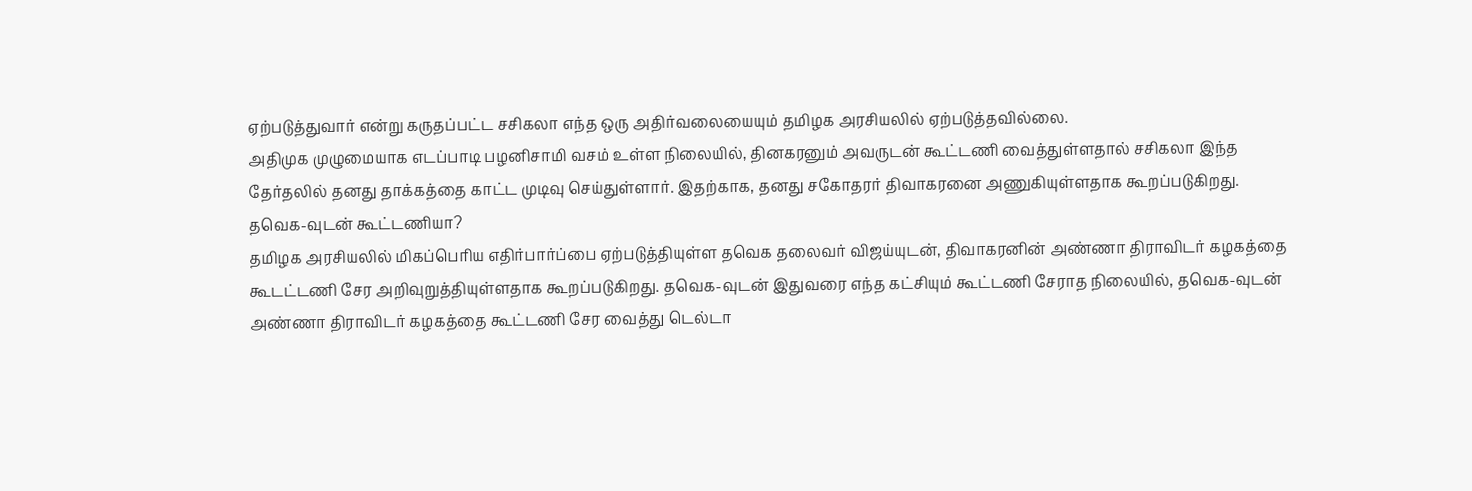ஏற்படுத்துவார் என்று கருதப்பட்ட சசிகலா எந்த ஒரு அதிர்வலையையும் தமிழக அரசியலில் ஏற்படுத்தவில்லை.
அதிமுக முழுமையாக எடப்பாடி பழனிசாமி வசம் உள்ள நிலையில், தினகரனும் அவருடன் கூட்டணி வைத்துள்ளதால் சசிகலா இந்த தேர்தலில் தனது தாக்கத்தை காட்ட முடிவு செய்துள்ளார். இதற்காக, தனது சகோதரர் திவாகரனை அணுகியுள்ளதாக கூறப்படுகிறது.
தவெக-வுடன் கூட்டணியா?
தமிழக அரசியலில் மிகப்பெரிய எதிர்பார்ப்பை ஏற்படுத்தியுள்ள தவெக தலைவர் விஜய்யுடன், திவாகரனின் அண்ணா திராவிடர் கழகத்தை கூடட்டணி சேர அறிவுறுத்தியுள்ளதாக கூறப்படுகிறது. தவெக-வுடன் இதுவரை எந்த கட்சியும் கூட்டணி சேராத நிலையில், தவெக-வுடன் அண்ணா திராவிடர் கழகத்தை கூட்டணி சேர வைத்து டெல்டா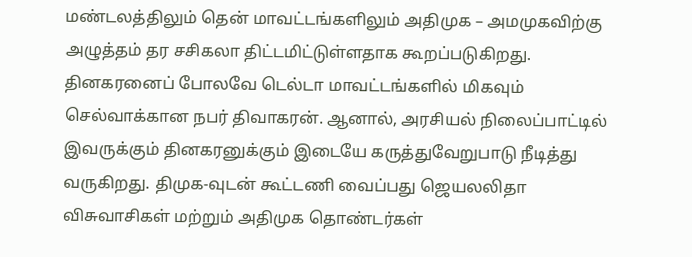மண்டலத்திலும் தென் மாவட்டங்களிலும் அதிமுக – அமமுகவிற்கு அழுத்தம் தர சசிகலா திட்டமிட்டுள்ளதாக கூறப்படுகிறது.
தினகரனைப் போலவே டெல்டா மாவட்டங்களில் மிகவும் செல்வாக்கான நபர் திவாகரன். ஆனால், அரசியல் நிலைப்பாட்டில் இவருக்கும் தினகரனுக்கும் இடையே கருத்துவேறுபாடு நீடித்து வருகிறது. திமுக-வுடன் கூட்டணி வைப்பது ஜெயலலிதா விசுவாசிகள் மற்றும் அதிமுக தொண்டர்கள்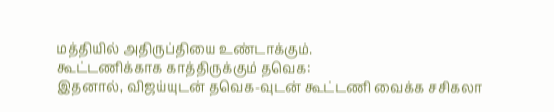மத்தியில் அதிருப்தியை உண்டாக்கும்.
கூட்டணிக்காக காத்திருக்கும் தவெக:
இதனால், விஜய்யுடன் தவெக-வுடன் கூட்டணி வைக்க சசிகலா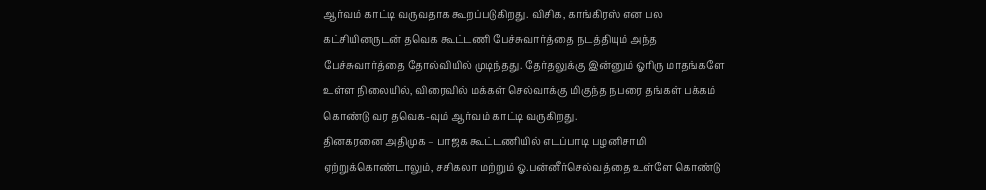ஆர்வம் காட்டி வருவதாக கூறப்படுகிறது. விசிக, காங்கிரஸ் என பல கட்சியினருடன் தவெக கூட்டணி பேச்சுவார்த்தை நடத்தியும் அந்த பேச்சுவார்த்தை தோல்வியில் முடிந்தது. தேர்தலுக்கு இன்னும் ஓரிரு மாதங்களே உள்ள நிலையில், விரைவில் மக்கள் செல்வாக்கு மிகுந்த நபரை தங்கள் பக்கம் கொண்டு வர தவெக-வும் ஆர்வம் காட்டி வருகிறது.
தினகரனை அதிமுக – பாஜக கூட்டணியில் எடப்பாடி பழனிசாமி ஏற்றுக்கொண்டாலும், சசிகலா மற்றும் ஓ.பன்னீர்செல்வத்தை உள்ளே கொண்டு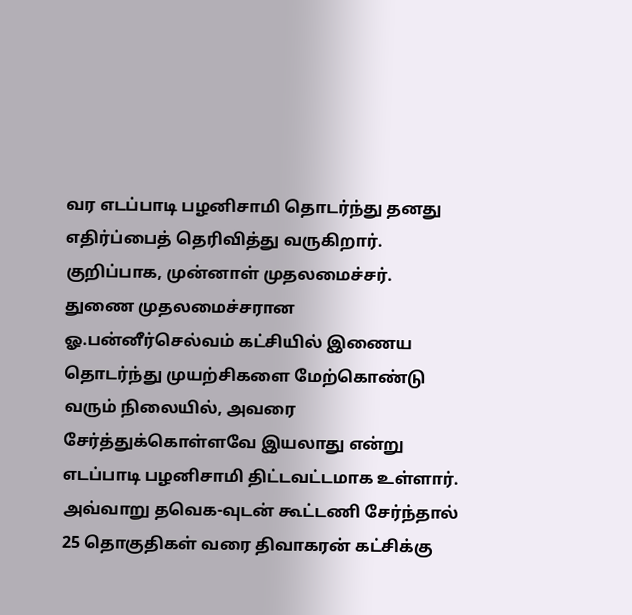வர எடப்பாடி பழனிசாமி தொடர்ந்து தனது எதிர்ப்பைத் தெரிவித்து வருகிறார். குறிப்பாக, முன்னாள் முதலமைச்சர். துணை முதலமைச்சரான ஓ.பன்னீர்செல்வம் கட்சியில் இணைய தொடர்ந்து முயற்சிகளை மேற்கொண்டு வரும் நிலையில், அவரை சேர்த்துக்கொள்ளவே இயலாது என்று எடப்பாடி பழனிசாமி திட்டவட்டமாக உள்ளார்.
அவ்வாறு தவெக-வுடன் கூட்டணி சேர்ந்தால் 25 தொகுதிகள் வரை திவாகரன் கட்சிக்கு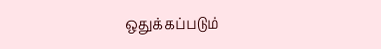ஒதுக்கப்படும்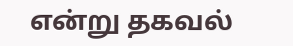என்று தகவல்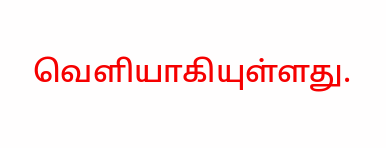வெளியாகியுள்ளது.